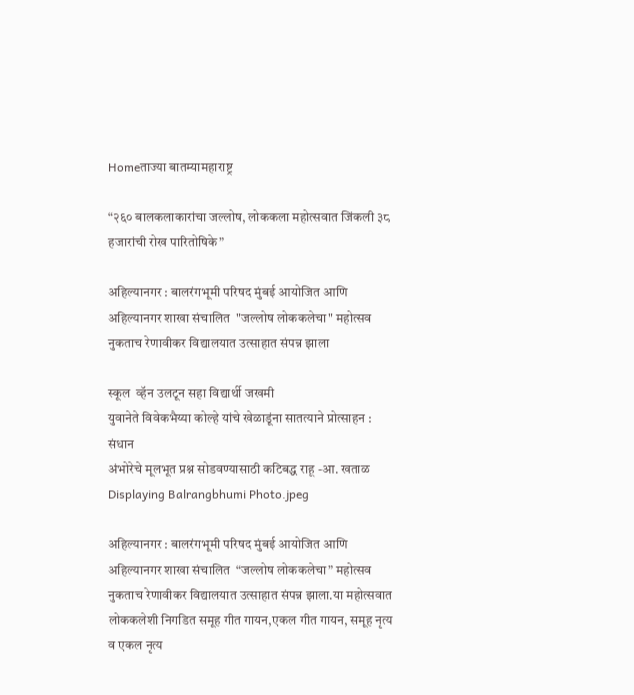Homeताज्या बातम्यामहाराष्ट्र

“२६० बालकलाकारांचा जल्लोष, लोककला महोत्सवात जिंकली ३८ हजारांची रोख पारितोषिके”

अहिल्यानगर : बालरंगभूमी परिषद मुंबई आयोजित आणि अहिल्यानगर शाखा संचालित  "जल्लोष लोककलेचा" महोत्सव नुकताच रेणावीकर विद्यालयात उत्साहात संपन्न झाला

स्कूल  व्हॅन उलटून सहा विद्यार्थी जखमी
युवानेते विवेकभैय्या कोल्हे यांचे खेळाडूंना सातत्याने प्रोत्साहन : संधान
अंभोरेचे मूलभूत प्रश्न सोडवण्यासाठी कटिबद्ध राहू -आ. खताळ
Displaying Balrangbhumi Photo.jpeg

अहिल्यानगर : बालरंगभूमी परिषद मुंबई आयोजित आणि अहिल्यानगर शाखा संचालित  “जल्लोष लोककलेचा” महोत्सव नुकताच रेणावीकर विद्यालयात उत्साहात संपन्न झाला.या महोत्सवात लोककलेशी निगडित समूह गीत गायन,एकल गीत गायन, समूह नृत्य व एकल नृत्य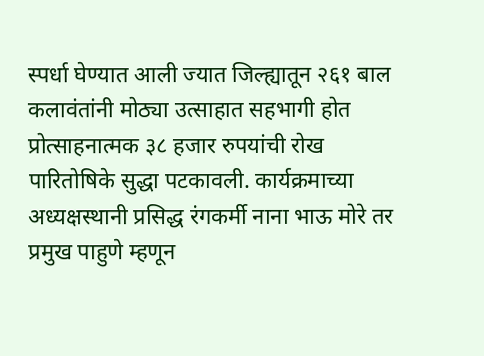स्पर्धा घेण्यात आली ज्यात जिल्ह्यातून २६१ बाल कलावंतांनी मोठ्या उत्साहात सहभागी होत प्रोत्साहनात्मक ३८ हजार रुपयांची रोख पारितोषिके सुद्धा पटकावली. कार्यक्रमाच्या अध्यक्षस्थानी प्रसिद्ध रंगकर्मी नाना भाऊ मोरे तर प्रमुख पाहुणे म्हणून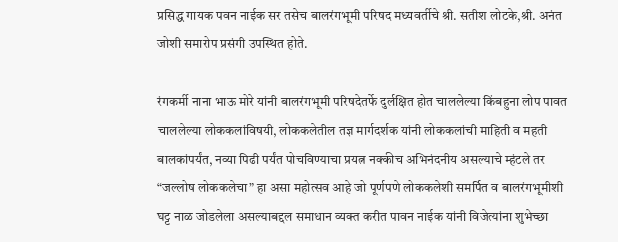प्रसिद्ध गायक पवन नाईक सर तसेच बालरंगभूमी परिषद मध्यवर्तीचे श्री. सतीश लोटके,श्री. अनंत जोशी समारोप प्रसंगी उपस्थित होते.

रंगकर्मी नाना भाऊ मोरे यांनी बालरंगभूमी परिषदेतर्फे दुर्लक्षित होत चाललेल्या किंबहुना लोप पावत चाललेल्या लोककलांविषयी, लोककलेतील तज्ञ मार्गदर्शक यांनी लोककलांची माहिती व महती बालकांपर्यंत, नव्या पिढी पर्यंत पोचविण्याचा प्रयत्न नक्कीच अभिनंदनीय असल्याचे म्हंटले तर “जल्लोष लोककलेचा” हा असा महोत्सव आहे जो पूर्णपणे लोककलेशी समर्पित व बालरंगभूमीशी घट्ट नाळ जोडलेला असल्याबद्दल समाधान व्यक्त करीत पावन नाईक यांनी विजेत्यांना शुभेच्छा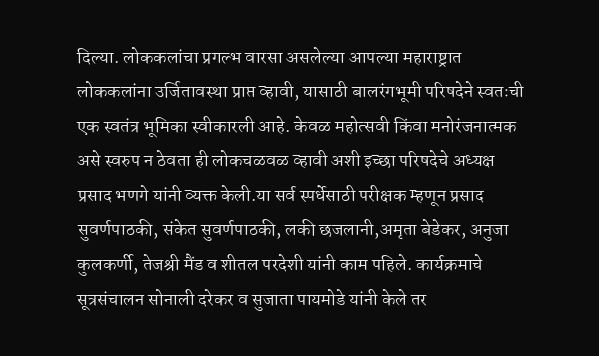दिल्या. लोककलांचा प्रगल्भ वारसा असलेल्या आपल्या महाराष्ट्रात लोककलांना उर्जितावस्था प्राप्त व्हावी, यासाठी बालरंगभूमी परिषदेने स्वतःची एक स्वतंत्र भूमिका स्वीकारली आहे. केवळ महोत्सवी किंवा मनोरंजनात्मक असे स्वरुप न ठेवता ही लोकचळवळ व्हावी अशी इच्छा परिषदेचे अध्यक्ष प्रसाद भणगे यांनी व्यक्त केली.या सर्व स्पर्धेसाठी परीक्षक म्हणून प्रसाद सुवर्णपाठकी, संकेत सुवर्णपाठकी, लकी छजलानी,अमृता बेडेकर, अनुजा कुलकर्णी, तेजश्री मैंड व शीतल परदेशी यांनी काम पहिले. कार्यक्रमाचे सूत्रसंचालन सोनाली दरेकर व सुजाता पायमोडे यांनी केले तर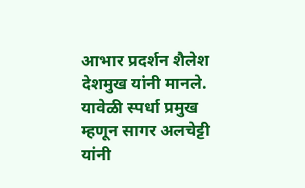आभार प्रदर्शन शैलेश देशमुख यांनी मानले. यावेळी स्पर्धा प्रमुख म्हणून सागर अलचेट्टी यांनी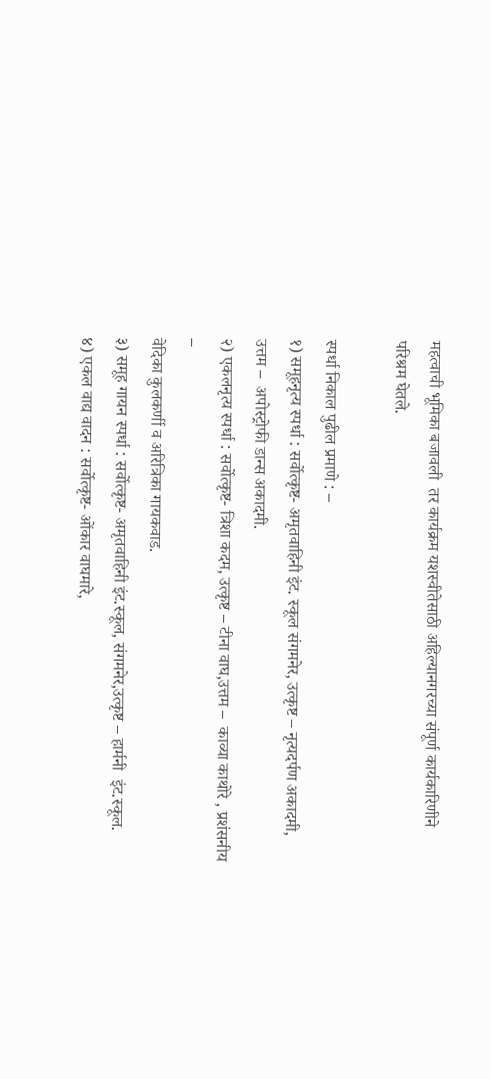महत्वाची भूमिका बजावली  तर कार्यक्रम यशस्वीतेसाठी अहिल्यानगरच्या संपूर्ण कार्यकारिणीने परिश्रम घेतले.

स्पर्धा निकाल पुढील प्रमाणे : –
१) समूहनृत्य स्पर्धा : सर्वोत्कृष्ट- अमृतवाहिनी इंट. स्कूल संगमनेर, उत्कृष्ट – नृत्यदर्पण अकादमी, उत्तम –  अपोस्ट्रोफी डान्स अकादमी.
२) एकलनृत्य स्पर्धा : सर्वोत्कृष्ट- त्रिशा कदम, उत्कृष्ट – टीना वाघ,उत्तम –  काव्या काथोरे , प्रशंसनीय –
वेदिका कुलकर्णी व अरित्रिका गायकवाड.
३) समूह गायन स्पर्धा : सर्वोत्कृष्ट- अमृतवाहिनी इंट.स्कूल, संगमनेर,उत्कृष्ट – हार्मनी  इंट.स्कूल.
४) एकल वाद्य वादन : सर्वोत्कृष्ट- ओंकार वाघमारे,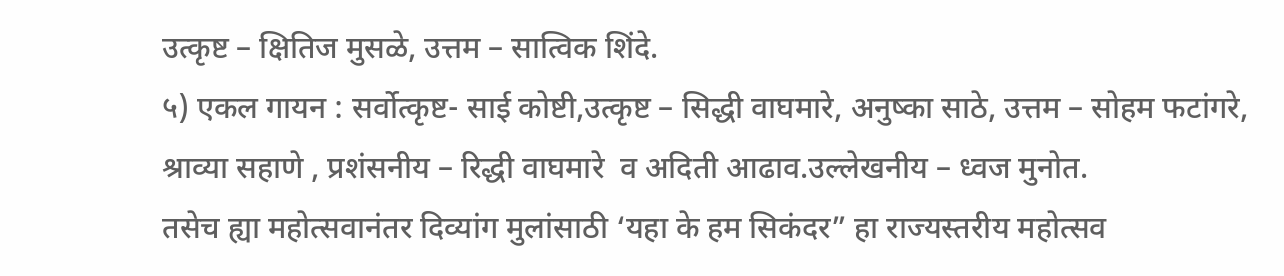उत्कृष्ट – क्षितिज मुसळे, उत्तम – सात्विक शिंदे.
५) एकल गायन : सर्वोत्कृष्ट- साई कोष्टी,उत्कृष्ट – सिद्धी वाघमारे, अनुष्का साठे, उत्तम – सोहम फटांगरे, श्राव्या सहाणे , प्रशंसनीय – रिद्धी वाघमारे  व अदिती आढाव.उल्लेखनीय – ध्वज मुनोत.
तसेच ह्या महोत्सवानंतर दिव्यांग मुलांसाठी ‘यहा के हम सिकंदर” हा राज्यस्तरीय महोत्सव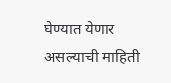घेण्यात येणार असल्याची माहिती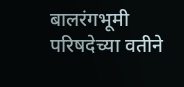बालरंगभूमी परिषदेच्या वतीने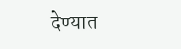देण्यात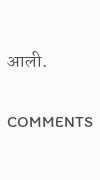आली.

COMMENTS